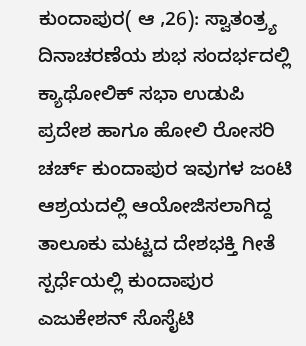ಕುಂದಾಪುರ( ಆ ,26): ಸ್ವಾತಂತ್ರ್ಯ ದಿನಾಚರಣೆಯ ಶುಭ ಸಂದರ್ಭದಲ್ಲಿ ಕ್ಯಾಥೋಲಿಕ್ ಸಭಾ ಉಡುಪಿ ಪ್ರದೇಶ ಹಾಗೂ ಹೋಲಿ ರೋಸರಿ ಚರ್ಚ್ ಕುಂದಾಪುರ ಇವುಗಳ ಜಂಟಿ ಆಶ್ರಯದಲ್ಲಿ ಆಯೋಜಿಸಲಾಗಿದ್ದ ತಾಲೂಕು ಮಟ್ಟದ ದೇಶಭಕ್ತಿ ಗೀತೆ ಸ್ಪರ್ಧೆಯಲ್ಲಿ ಕುಂದಾಪುರ ಎಜುಕೇಶನ್ ಸೊಸೈಟಿ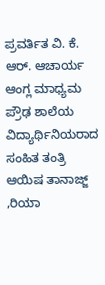ಪ್ರವರ್ತಿತ ವಿ. ಕೆ. ಆರ್. ಆಚಾರ್ಯ ಆಂಗ್ಲ ಮಾಧ್ಯಮ ಪ್ರೌಢ ಶಾಲೆಯ ವಿದ್ಯಾರ್ಥಿನಿಯರಾದ ಸಂಹಿತ ತಂತ್ರಿ ಆಯಿಷ ತಾನಾಜ್ಜ್ ,ರಿಯಾ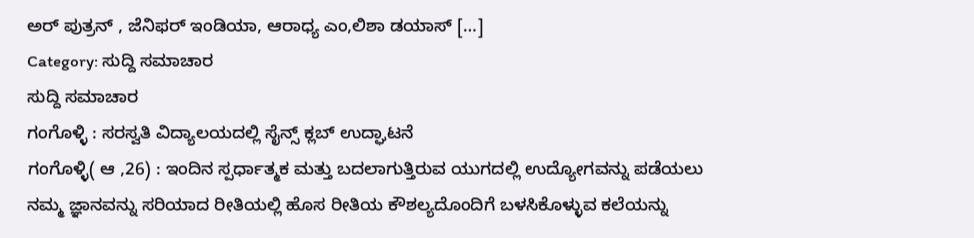ಅರ್ ಪುತ್ರನ್ , ಜೆನಿಫರ್ ಇಂಡಿಯಾ, ಆರಾಧ್ಯ ಎಂ,ಲಿಶಾ ಡಯಾಸ್ […]
Category: ಸುದ್ದಿ ಸಮಾಚಾರ
ಸುದ್ದಿ ಸಮಾಚಾರ
ಗಂಗೊಳ್ಳಿ : ಸರಸ್ವತಿ ವಿದ್ಯಾಲಯದಲ್ಲಿ ಸೈನ್ಸ್ ಕ್ಲಬ್ ಉದ್ಘಾಟನೆ
ಗಂಗೊಳ್ಳಿ( ಆ ,26) : ಇಂದಿನ ಸ್ಪರ್ಧಾತ್ಮಕ ಮತ್ತು ಬದಲಾಗುತ್ತಿರುವ ಯುಗದಲ್ಲಿ ಉದ್ಯೋಗವನ್ನು ಪಡೆಯಲು ನಮ್ಮ ಜ್ಞಾನವನ್ನು ಸರಿಯಾದ ರೀತಿಯಲ್ಲಿ ಹೊಸ ರೀತಿಯ ಕೌಶಲ್ಯದೊಂದಿಗೆ ಬಳಸಿಕೊಳ್ಳುವ ಕಲೆಯನ್ನು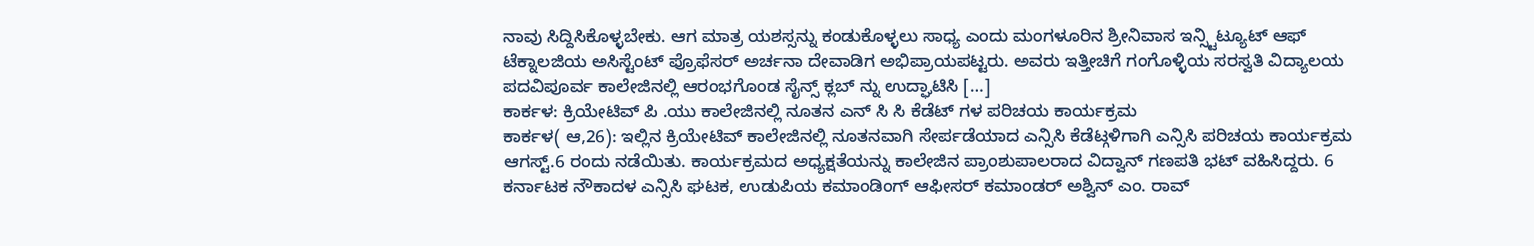ನಾವು ಸಿದ್ದಿಸಿಕೊಳ್ಳಬೇಕು. ಆಗ ಮಾತ್ರ ಯಶಸ್ಸನ್ನು ಕಂಡುಕೊಳ್ಳಲು ಸಾಧ್ಯ ಎಂದು ಮಂಗಳೂರಿನ ಶ್ರೀನಿವಾಸ ಇನ್ಸ್ಟಿಟ್ಯೂಟ್ ಆಫ್ ಟೆಕ್ನಾಲಜಿಯ ಅಸಿಸ್ಟೆಂಟ್ ಪ್ರೊಫೆಸರ್ ಅರ್ಚನಾ ದೇವಾಡಿಗ ಅಭಿಪ್ರಾಯಪಟ್ಟರು. ಅವರು ಇತ್ತೀಚಿಗೆ ಗಂಗೊಳ್ಳಿಯ ಸರಸ್ವತಿ ವಿದ್ಯಾಲಯ ಪದವಿಪೂರ್ವ ಕಾಲೇಜಿನಲ್ಲಿ ಆರಂಭಗೊಂಡ ಸೈನ್ಸ್ ಕ್ಲಬ್ ನ್ನು ಉದ್ಘಾಟಿಸಿ […]
ಕಾರ್ಕಳ: ಕ್ರಿಯೇಟಿವ್ ಪಿ .ಯು ಕಾಲೇಜಿನಲ್ಲಿ ನೂತನ ಎನ್ ಸಿ ಸಿ ಕೆಡೆಟ್ ಗಳ ಪರಿಚಯ ಕಾರ್ಯಕ್ರಮ
ಕಾರ್ಕಳ( ಆ,26): ಇಲ್ಲಿನ ಕ್ರಿಯೇಟಿವ್ ಕಾಲೇಜಿನಲ್ಲಿ ನೂತನವಾಗಿ ಸೇರ್ಪಡೆಯಾದ ಎನ್ಸಿಸಿ ಕೆಡೆಟ್ಗಳಿಗಾಗಿ ಎನ್ಸಿಸಿ ಪರಿಚಯ ಕಾರ್ಯಕ್ರಮ ಆಗಸ್ಟ್.6 ರಂದು ನಡೆಯಿತು. ಕಾರ್ಯಕ್ರಮದ ಅಧ್ಯಕ್ಷತೆಯನ್ನು ಕಾಲೇಜಿನ ಪ್ರಾಂಶುಪಾಲರಾದ ವಿದ್ವಾನ್ ಗಣಪತಿ ಭಟ್ ವಹಿಸಿದ್ದರು. 6 ಕರ್ನಾಟಕ ನೌಕಾದಳ ಎನ್ಸಿಸಿ ಘಟಕ, ಉಡುಪಿಯ ಕಮಾಂಡಿಂಗ್ ಆಫೀಸರ್ ಕಮಾಂಡರ್ ಅಶ್ವಿನ್ ಎಂ. ರಾವ್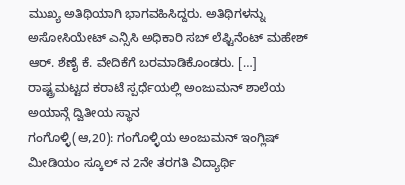ಮುಖ್ಯ ಅತಿಥಿಯಾಗಿ ಭಾಗವಹಿಸಿದ್ದರು. ಅತಿಥಿಗಳನ್ನು ಅಸೋಸಿಯೇಟ್ ಎನ್ಸಿಸಿ ಅಧಿಕಾರಿ ಸಬ್ ಲೆಫ್ಟಿನೆಂಟ್ ಮಹೇಶ್ ಆರ್. ಶೆಣೈ ಕೆ. ವೇದಿಕೆಗೆ ಬರಮಾಡಿಕೊಂಡರು. […]
ರಾಷ್ಟ್ರಮಟ್ಟದ ಕರಾಟೆ ಸ್ಪರ್ಧೆಯಲ್ಲಿ ಅಂಜುಮನ್ ಶಾಲೆಯ ಅಯಾನ್ಗೆ ದ್ವಿತೀಯ ಸ್ಥಾನ
ಗಂಗೊಳ್ಳಿ(ಆ,20): ಗಂಗೊಳ್ಳಿಯ ಅಂಜುಮನ್ ಇಂಗ್ಲಿಷ್ ಮೀಡಿಯಂ ಸ್ಕೂಲ್ ನ 2ನೇ ತರಗತಿ ವಿದ್ಯಾರ್ಥಿ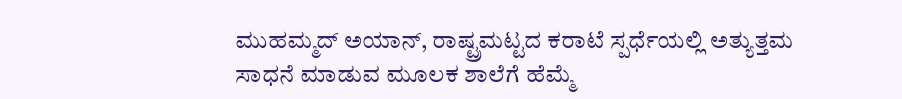ಮುಹಮ್ಮದ್ ಅಯಾನ್, ರಾಷ್ಟ್ರಮಟ್ಟದ ಕರಾಟೆ ಸ್ಪರ್ಧೆಯಲ್ಲಿ ಅತ್ಯುತ್ತಮ ಸಾಧನೆ ಮಾಡುವ ಮೂಲಕ ಶಾಲೆಗೆ ಹೆಮ್ಮೆ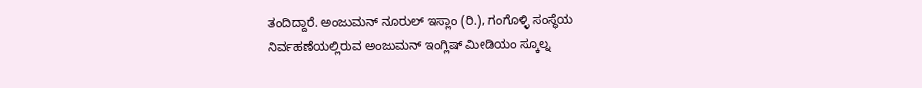ತಂದಿದ್ದಾರೆ. ಅಂಜುಮನ್ ನೂರುಲ್ ಇಸ್ಲಾಂ (ರಿ.), ಗಂಗೊಳ್ಳಿ ಸಂಸ್ಥೆಯ ನಿರ್ವಹಣೆಯಲ್ಲಿರುವ ಅಂಜುಮನ್ ಇಂಗ್ಲಿಷ್ ಮೀಡಿಯಂ ಸ್ಕೂಲ್ನ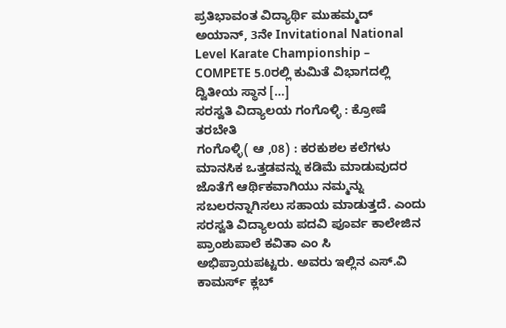ಪ್ರತಿಭಾವಂತ ವಿದ್ಯಾರ್ಥಿ ಮುಹಮ್ಮದ್ ಅಯಾನ್, 3ನೇ Invitational National Level Karate Championship – COMPETE 5.0ರಲ್ಲಿ ಕುಮಿತೆ ವಿಭಾಗದಲ್ಲಿ ದ್ವಿತೀಯ ಸ್ಥಾನ […]
ಸರಸ್ವತಿ ವಿದ್ಯಾಲಯ ಗಂಗೊಳ್ಳಿ : ಕ್ರೋಷೆ ತರಬೇತಿ
ಗಂಗೊಳ್ಳಿ( ಆ ,08) : ಕರಕುಶಲ ಕಲೆಗಳು ಮಾನಸಿಕ ಒತ್ತಡವನ್ನು ಕಡಿಮೆ ಮಾಡುವುದರ ಜೊತೆಗೆ ಆರ್ಥಿಕವಾಗಿಯು ನಮ್ಮನ್ನು ಸಬಲರನ್ನಾಗಿಸಲು ಸಹಾಯ ಮಾಡುತ್ತದೆ. ಎಂದು ಸರಸ್ವತಿ ವಿದ್ಯಾಲಯ ಪದವಿ ಪೂರ್ವ ಕಾಲೇಜಿನ ಪ್ರಾಂಶುಪಾಲೆ ಕವಿತಾ ಎಂ ಸಿ ಅಭಿಪ್ರಾಯಪಟ್ಟರು. ಅವರು ಇಲ್ಲಿನ ಎಸ್.ವಿ ಕಾಮರ್ಸ್ ಕ್ಲಬ್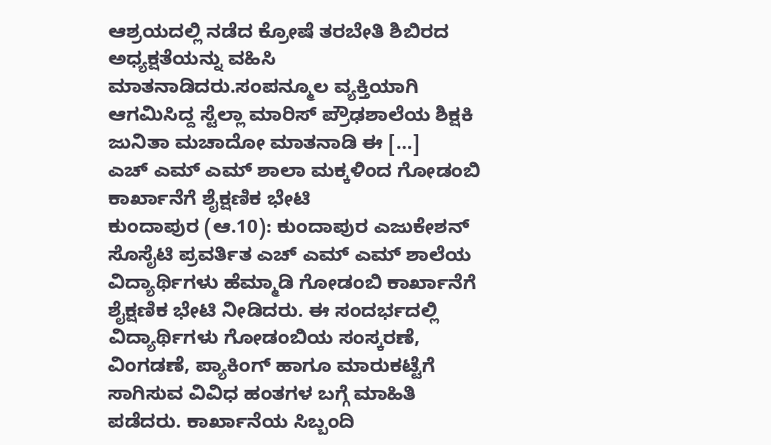ಆಶ್ರಯದಲ್ಲಿ ನಡೆದ ಕ್ರೋಷೆ ತರಬೇತಿ ಶಿಬಿರದ ಅಧ್ಯಕ್ಷತೆಯನ್ನು ವಹಿಸಿ ಮಾತನಾಡಿದರು.ಸಂಪನ್ಮೂಲ ವ್ಯಕ್ತಿಯಾಗಿ ಆಗಮಿಸಿದ್ದ ಸ್ಟೆಲ್ಲಾ ಮಾರಿಸ್ ಪ್ರೌಢಶಾಲೆಯ ಶಿಕ್ಷಕಿ ಜುನಿತಾ ಮಚಾದೋ ಮಾತನಾಡಿ ಈ […]
ಎಚ್ ಎಮ್ ಎಮ್ ಶಾಲಾ ಮಕ್ಕಳಿಂದ ಗೋಡಂಬಿ ಕಾರ್ಖಾನೆಗೆ ಶೈಕ್ಷಣಿಕ ಭೇಟಿ
ಕುಂದಾಪುರ (ಆ.10): ಕುಂದಾಪುರ ಎಜುಕೇಶನ್ ಸೊಸೈಟಿ ಪ್ರವರ್ತಿತ ಎಚ್ ಎಮ್ ಎಮ್ ಶಾಲೆಯ ವಿದ್ಯಾರ್ಥಿಗಳು ಹೆಮ್ಮಾಡಿ ಗೋಡಂಬಿ ಕಾರ್ಖಾನೆಗೆ ಶೈಕ್ಷಣಿಕ ಭೇಟಿ ನೀಡಿದರು. ಈ ಸಂದರ್ಭದಲ್ಲಿ ವಿದ್ಯಾರ್ಥಿಗಳು ಗೋಡಂಬಿಯ ಸಂಸ್ಕರಣೆ, ವಿಂಗಡಣೆ, ಪ್ಯಾಕಿಂಗ್ ಹಾಗೂ ಮಾರುಕಟ್ಟೆಗೆ ಸಾಗಿಸುವ ವಿವಿಧ ಹಂತಗಳ ಬಗ್ಗೆ ಮಾಹಿತಿ ಪಡೆದರು. ಕಾರ್ಖಾನೆಯ ಸಿಬ್ಬಂದಿ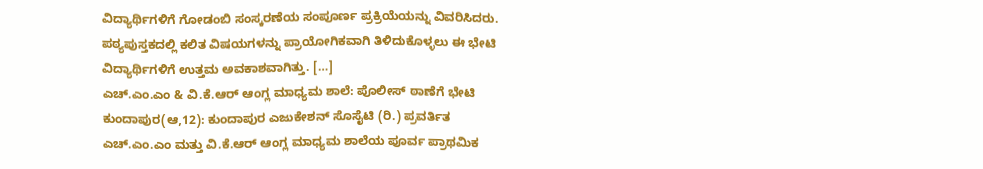ವಿದ್ಯಾರ್ಥಿಗಳಿಗೆ ಗೋಡಂಬಿ ಸಂಸ್ಕರಣೆಯ ಸಂಪೂರ್ಣ ಪ್ರಕ್ರಿಯೆಯನ್ನು ವಿವರಿಸಿದರು. ಪಠ್ಯಪುಸ್ತಕದಲ್ಲಿ ಕಲಿತ ವಿಷಯಗಳನ್ನು ಪ್ರಾಯೋಗಿಕವಾಗಿ ತಿಳಿದುಕೊಳ್ಳಲು ಈ ಭೇಟಿ ವಿದ್ಯಾರ್ಥಿಗಳಿಗೆ ಉತ್ತಮ ಅವಕಾಶವಾಗಿತ್ತು. […]
ಎಚ್.ಎಂ.ಎಂ & ವಿ.ಕೆ.ಆರ್ ಆಂಗ್ಲ ಮಾಧ್ಯಮ ಶಾಲೆ: ಪೊಲೀಸ್ ಠಾಣೆಗೆ ಭೇಟಿ
ಕುಂದಾಪುರ(ಆ,12): ಕುಂದಾಪುರ ಎಜುಕೇಶನ್ ಸೊಸೈಟಿ (ರಿ.) ಪ್ರವರ್ತಿತ ಎಚ್.ಎಂ.ಎಂ ಮತ್ತು ವಿ.ಕೆ.ಆರ್ ಆಂಗ್ಲ ಮಾಧ್ಯಮ ಶಾಲೆಯ ಪೂರ್ವ ಪ್ರಾಥಮಿಕ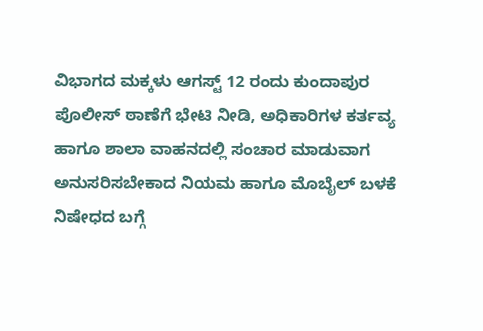ವಿಭಾಗದ ಮಕ್ಕಳು ಆಗಸ್ಟ್ 12 ರಂದು ಕುಂದಾಪುರ ಪೊಲೀಸ್ ಠಾಣೆಗೆ ಭೇಟಿ ನೀಡಿ, ಅಧಿಕಾರಿಗಳ ಕರ್ತವ್ಯ ಹಾಗೂ ಶಾಲಾ ವಾಹನದಲ್ಲಿ ಸಂಚಾರ ಮಾಡುವಾಗ ಅನುಸರಿಸಬೇಕಾದ ನಿಯಮ ಹಾಗೂ ಮೊಬೈಲ್ ಬಳಕೆ ನಿಷೇಧದ ಬಗ್ಗೆ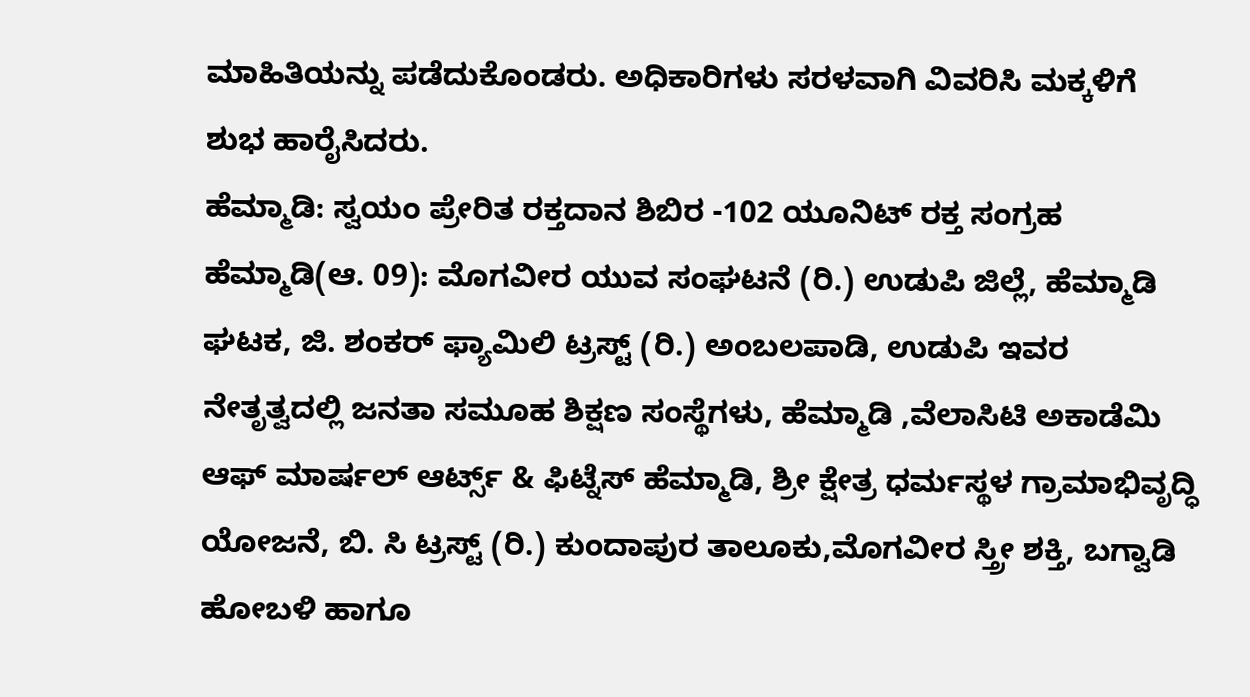ಮಾಹಿತಿಯನ್ನು ಪಡೆದುಕೊಂಡರು. ಅಧಿಕಾರಿಗಳು ಸರಳವಾಗಿ ವಿವರಿಸಿ ಮಕ್ಕಳಿಗೆ ಶುಭ ಹಾರೈಸಿದರು.
ಹೆಮ್ಮಾಡಿ: ಸ್ವಯಂ ಪ್ರೇರಿತ ರಕ್ತದಾನ ಶಿಬಿರ -102 ಯೂನಿಟ್ ರಕ್ತ ಸಂಗ್ರಹ
ಹೆಮ್ಮಾಡಿ(ಆ. 09): ಮೊಗವೀರ ಯುವ ಸಂಘಟನೆ (ರಿ.) ಉಡುಪಿ ಜಿಲ್ಲೆ, ಹೆಮ್ಮಾಡಿ ಘಟಕ, ಜಿ. ಶಂಕರ್ ಫ್ಯಾಮಿಲಿ ಟ್ರಸ್ಟ್ (ರಿ.) ಅಂಬಲಪಾಡಿ, ಉಡುಪಿ ಇವರ ನೇತೃತ್ವದಲ್ಲಿ ಜನತಾ ಸಮೂಹ ಶಿಕ್ಷಣ ಸಂಸ್ಥೆಗಳು, ಹೆಮ್ಮಾಡಿ ,ವೆಲಾಸಿಟಿ ಅಕಾಡೆಮಿ ಆಫ್ ಮಾರ್ಷಲ್ ಆರ್ಟ್ಸ್ & ಫಿಟ್ನೆಸ್ ಹೆಮ್ಮಾಡಿ, ಶ್ರೀ ಕ್ಷೇತ್ರ ಧರ್ಮಸ್ಥಳ ಗ್ರಾಮಾಭಿವೃದ್ಧಿ ಯೋಜನೆ, ಬಿ. ಸಿ ಟ್ರಸ್ಟ್ (ರಿ.) ಕುಂದಾಪುರ ತಾಲೂಕು,ಮೊಗವೀರ ಸ್ತ್ರೀ ಶಕ್ತಿ, ಬಗ್ವಾಡಿ ಹೋಬಳಿ ಹಾಗೂ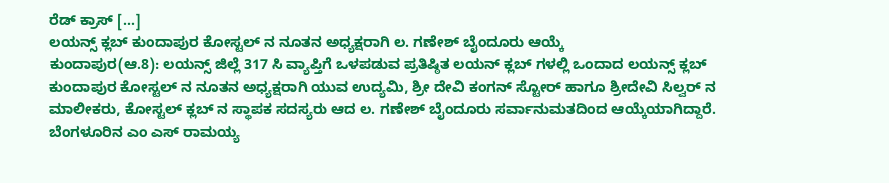ರೆಡ್ ಕ್ರಾಸ್ […]
ಲಯನ್ಸ್ ಕ್ಲಬ್ ಕುಂದಾಪುರ ಕೋಸ್ಟಲ್ ನ ನೂತನ ಅಧ್ಯಕ್ಷರಾಗಿ ಲ. ಗಣೇಶ್ ಬೈಂದೂರು ಆಯ್ಕೆ
ಕುಂದಾಪುರ(ಆ.8): ಲಯನ್ಸ್ ಜಿಲ್ಲೆ 317 ಸಿ ವ್ಯಾಪ್ತಿಗೆ ಒಳಪಡುವ ಪ್ರತಿಷ್ಠಿತ ಲಯನ್ ಕ್ಲಬ್ ಗಳಲ್ಲಿ ಒಂದಾದ ಲಯನ್ಸ್ ಕ್ಲಬ್ ಕುಂದಾಪುರ ಕೋಸ್ಟಲ್ ನ ನೂತನ ಅಧ್ಯಕ್ಷರಾಗಿ ಯುವ ಉದ್ಯಮಿ, ಶ್ರೀ ದೇವಿ ಕಂಗನ್ ಸ್ಟೋರ್ ಹಾಗೂ ಶ್ರೀದೇವಿ ಸಿಲ್ವರ್ ನ ಮಾಲೀಕರು, ಕೋಸ್ಟಲ್ ಕ್ಲಬ್ ನ ಸ್ಥಾಪಕ ಸದಸ್ಯರು ಆದ ಲ. ಗಣೇಶ್ ಬೈಂದೂರು ಸರ್ವಾನುಮತದಿಂದ ಆಯ್ಕೆಯಾಗಿದ್ದಾರೆ. ಬೆಂಗಳೂರಿನ ಎಂ ಎಸ್ ರಾಮಯ್ಯ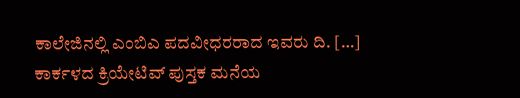ಕಾಲೇಜಿನಲ್ಲಿ ಎಂಬಿಎ ಪದವೀಧರರಾದ ಇವರು ದಿ. […]
ಕಾರ್ಕಳದ ಕ್ರಿಯೇಟಿವ್ ಪುಸ್ತಕ ಮನೆಯ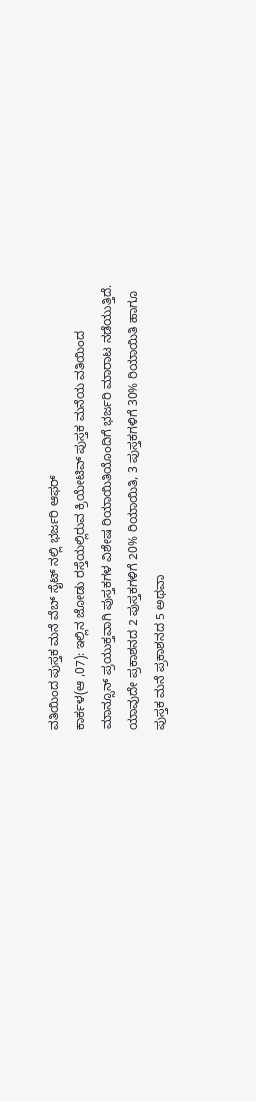ವತಿಯಿಂದ ಪುಸ್ತಕ ಮನೆ ವೆಬ್ ಸೈಟ್ ನಲ್ಲಿ ಭರ್ಜರಿ ಆಫರ್
ಕಾರ್ಕಳ(ಆ ,07): ಇಲ್ಲಿನ ಜೋಡು ರಸ್ತೆಯಲ್ಲಿರುವ ಕ್ರಿಯೇಟಿವ್ ಪುಸ್ತಕ ಮನೆಯ ವತಿಯಿಂದ ಮಾನ್ಸೂನ್ ಪ್ರಯುಕ್ತವಾಗಿ ಪುಸ್ತಕಗಳ ವಿಶೇಷ ರಿಯಾಯಿತಿಯೊಂದಿಗೆ ಭರ್ಜರಿ ಮಾರಾಟ ನಡೆಯುತ್ತಿದೆ. ಯಾವುದೇ ಪ್ರಕಾಶನದ 2 ಪುಸ್ತಕಗಳಿಗೆ 20% ರಿಯಾಯಿತಿ, 3 ಪುಸ್ತಕಗಳಿಗೆ 30% ರಿಯಾಯಿತಿ ಹಾಗೂ ಪುಸ್ತಕ ಮನೆ ಪ್ರಕಾಶನದ 5 ಅಥವಾ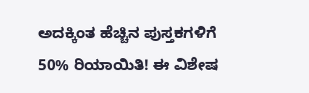ಅದಕ್ಕಿಂತ ಹೆಚ್ಚಿನ ಪುಸ್ತಕಗಳಿಗೆ 50% ರಿಯಾಯಿತಿ! ಈ ವಿಶೇಷ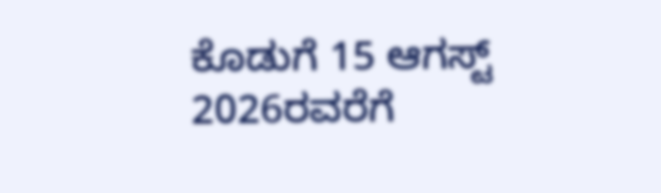ಕೊಡುಗೆ 15 ಆಗಸ್ಟ್ 2026ರವರೆಗೆ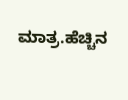ಮಾತ್ರ.ಹೆಚ್ಚಿನ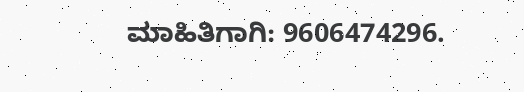ಮಾಹಿತಿಗಾಗಿ: 9606474296.